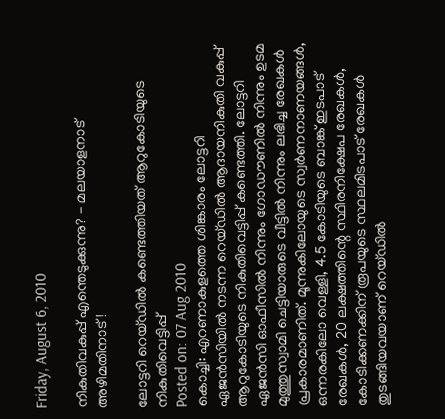Friday, August 6, 2010

നികുതിവകുപ്പ് എന്തെടുക്കുന്നു? - മലയാളനാട് അഴിമതിനാട് !

ലോട്ടറി റെയ്ഡില്‍ കണ്ടെത്തിയത് ആറുകോടിയുടെ നികുതിവെട്ടിപ്പ്
Posted on: 07 Aug 2010
കൊച്ചി: എറണാകുളത്തെ ശിങ്കാരം ലോട്ടറി ഏജന്‍സിയില്‍ നടന്ന റെയ്ഡില്‍ ആദായനികുതി വകുപ്പ് ആറുകോടിയുടെ നികുതിവെട്ടിപ്പ് കണ്ടെത്തി. ലോട്ടറി ഏജന്‍സി ഓഫീസില്‍ നിന്നും ഗോഡൗണില്‍ നിന്നും ഉടമ മുത്തുസ്വാമി ചെട്ടിയാരുടെ വീട്ടില്‍ നിന്നും ലഭിച്ച രേഖകള്‍ പ്രകാരമാണിത്. മൂന്നുകിലോയുടെ സ്വര്‍ണനാണയങ്ങള്‍, ഒന്നരകിലോ വെള്ളി, 4.5 കോടിയുടെ ബാങ്ക് ഇടപാട് രേഖകള്‍, 20 ലക്ഷത്തിന്റെ സ്ഥിരനിക്ഷേപ രേഖകള്‍, കോടിക്കണക്കിന് രൂപയുടെ സ്ഥലമിടപാട് രേഖകള്‍ തുടങ്ങിയവയാണ് റെയ്ഡില്‍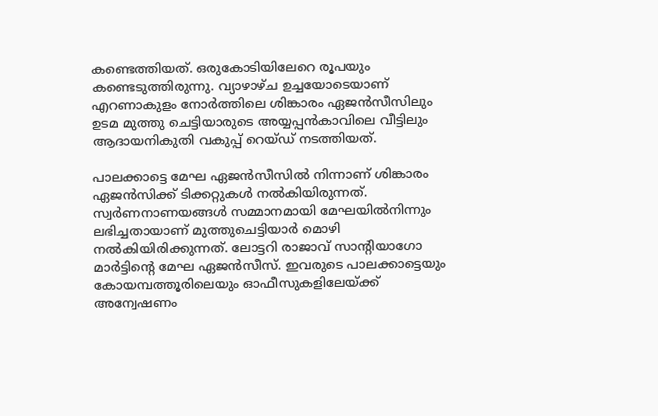കണ്ടെത്തിയത്. ഒരുകോടിയിലേറെ രൂപയും കണ്ടെടുത്തിരുന്നു. വ്യാഴാഴ്ച ഉച്ചയോടെയാണ് എറണാകുളം നോര്‍ത്തിലെ ശിങ്കാരം ഏജന്‍സീസിലും ഉടമ മുത്തു ചെട്ടിയാരുടെ അയ്യപ്പന്‍കാവിലെ വീട്ടിലും ആദായനികുതി വകുപ്പ് റെയ്ഡ് നടത്തിയത്.

പാലക്കാട്ടെ മേഘ ഏജന്‍സീസില്‍ നിന്നാണ് ശിങ്കാരം ഏജന്‍സിക്ക് ടിക്കറ്റുകള്‍ നല്‍കിയിരുന്നത്. സ്വര്‍ണനാണയങ്ങള്‍ സമ്മാനമായി മേഘയില്‍നിന്നും ലഭിച്ചതായാണ് മുത്തുചെട്ടിയാര്‍ മൊഴി നല്‍കിയിരിക്കുന്നത്. ലോട്ടറി രാജാവ് സാന്‍റിയാഗോ മാര്‍ട്ടിന്റെ മേഘ ഏജന്‍സീസ്. ഇവരുടെ പാലക്കാട്ടെയും കോയമ്പത്തൂരിലെയും ഓഫീസുകളിലേയ്ക്ക് അന്വേഷണം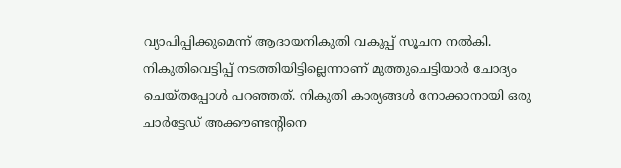വ്യാപിപ്പിക്കുമെന്ന് ആദായനികുതി വകുപ്പ് സൂചന നല്‍കി. നികുതിവെട്ടിപ്പ് നടത്തിയിട്ടില്ലെന്നാണ് മുത്തുചെട്ടിയാര്‍ ചോദ്യം ചെയ്തപ്പോള്‍ പറഞ്ഞത്. നികുതി കാര്യങ്ങള്‍ നോക്കാനായി ഒരു ചാര്‍ട്ടേഡ് അക്കൗണ്ടന്‍റിനെ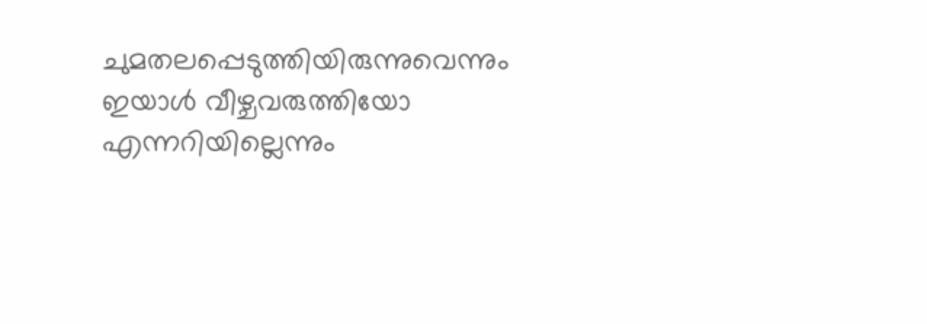ചുമതലപ്പെടുത്തിയിരുന്നുവെന്നും ഇയാള്‍ വീഴ്ചവരുത്തിയോ എന്നറിയില്ലെന്നും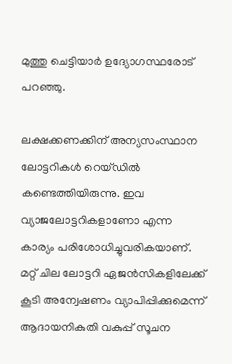മുത്തു ചെട്ടിയാര്‍ ഉദ്യോഗസ്ഥരോട് പറഞ്ഞു.

ലക്ഷക്കണക്കിന് അന്യസംസ്ഥാന ലോട്ടറികള്‍ റെയ്ഡില്‍ കണ്ടെത്തിയിരുന്നു. ഇവ വ്യാജലോട്ടറികളാണോ എന്ന കാര്യം പരിശോധിച്ചുവരികയാണ്. മറ്റ് ചില ലോട്ടറി ഏജന്‍സികളിലേക്ക് കൂടി അന്വേഷണം വ്യാപിപ്പിക്കുമെന്ന് ആദായനികുതി വകുപ്പ് സൂചന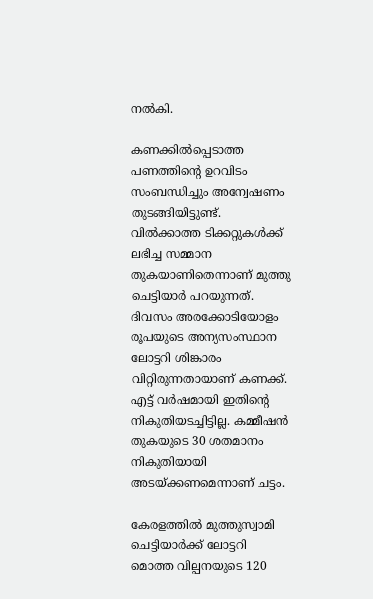നല്‍കി.

കണക്കില്‍പ്പെടാത്ത പണത്തിന്റെ ഉറവിടം സംബന്ധിച്ചും അന്വേഷണം തുടങ്ങിയിട്ടുണ്ട്. വില്‍ക്കാത്ത ടിക്കറ്റുകള്‍ക്ക് ലഭിച്ച സമ്മാന തുകയാണിതെന്നാണ് മുത്തു ചെട്ടിയാര്‍ പറയുന്നത്. ദിവസം അരക്കോടിയോളം രൂപയുടെ അന്യസംസ്ഥാന ലോട്ടറി ശിങ്കാരം വിറ്റിരുന്നതായാണ് കണക്ക്. എട്ട് വര്‍ഷമായി ഇതിന്റെ നികുതിയടച്ചിട്ടില്ല. കമ്മീഷന്‍ തുകയുടെ 30 ശതമാനം നികുതിയായി അടയ്ക്കണമെന്നാണ് ചട്ടം.

കേരളത്തില്‍ മുത്തുസ്വാമി ചെട്ടിയാര്‍ക്ക് ലോട്ടറി മൊത്ത വില്പനയുടെ 120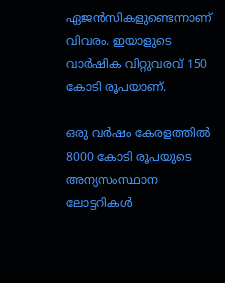ഏജന്‍സികളുണ്ടെന്നാണ് വിവരം. ഇയാളുടെ വാര്‍ഷിക വിറ്റുവരവ് 150 കോടി രൂപയാണ്.

ഒരു വര്‍ഷം കേരളത്തില്‍ 8000 കോടി രൂപയുടെ അന്യസംസ്ഥാന ലോട്ടറികള്‍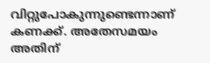വിറ്റുപോകുന്നുണ്ടെന്നാണ് കണക്ക്. അതേസമയം അതിന്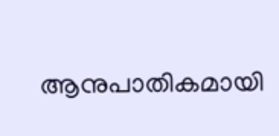ആനുപാതികമായി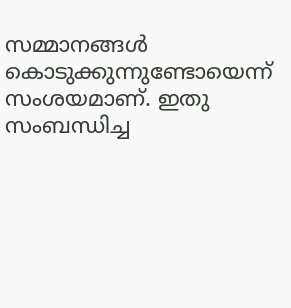സമ്മാനങ്ങള്‍ കൊടുക്കുന്നുണ്ടോയെന്ന് സംശയമാണ്. ഇതു സംബന്ധിച്ച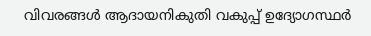വിവരങ്ങള്‍ ആദായനികുതി വകുപ്പ് ഉദ്യോഗസ്ഥര്‍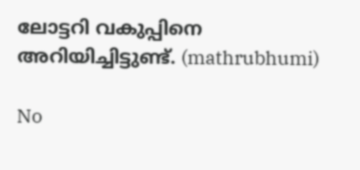ലോട്ടറി വകുപ്പിനെ അറിയിച്ചിട്ടുണ്ട്. (mathrubhumi)

No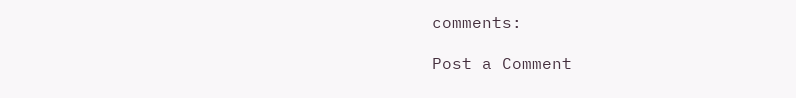comments:

Post a Comment